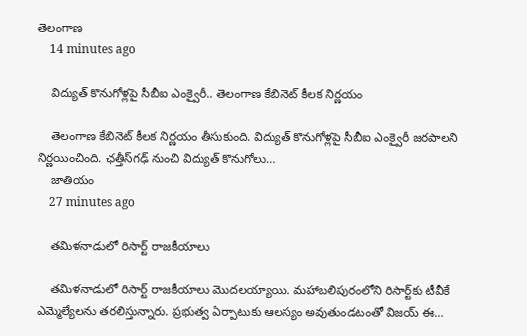తెలంగాణ
    14 minutes ago

    విద్యుత్ కొనుగోళ్లపై సీబీఐ ఎంక్వైరీ.. తెలంగాణ కేబినెట్ కీలక నిర్ణయం

    తెలంగాణ కేబినెట్ కీలక నిర్ణయం తీసుకుంది. విద్యుత్ కొనుగోళ్లపై సీబీఐ ఎంక్వైరీ జరపాలని నిర్ణయించింది. ఛత్తీస్‌గఢ్ నుంచి విద్యుత్ కొనుగోలు…
    జాతియం
    27 minutes ago

    తమిళనాడులో రిసార్ట్ రాజకీయాలు

    తమిళనాడులో రిసార్ట్ రాజకీయాలు మొదలయ్యాయి. మహాబలిపురంలోని రిసార్ట్‌కు టీవీకే ఎమ్మెల్యేలను తరలిస్తున్నారు. ప్రభుత్వ ఏర్పాటుకు ఆలస్యం అవుతుండటంతో విజయ్ ఈ…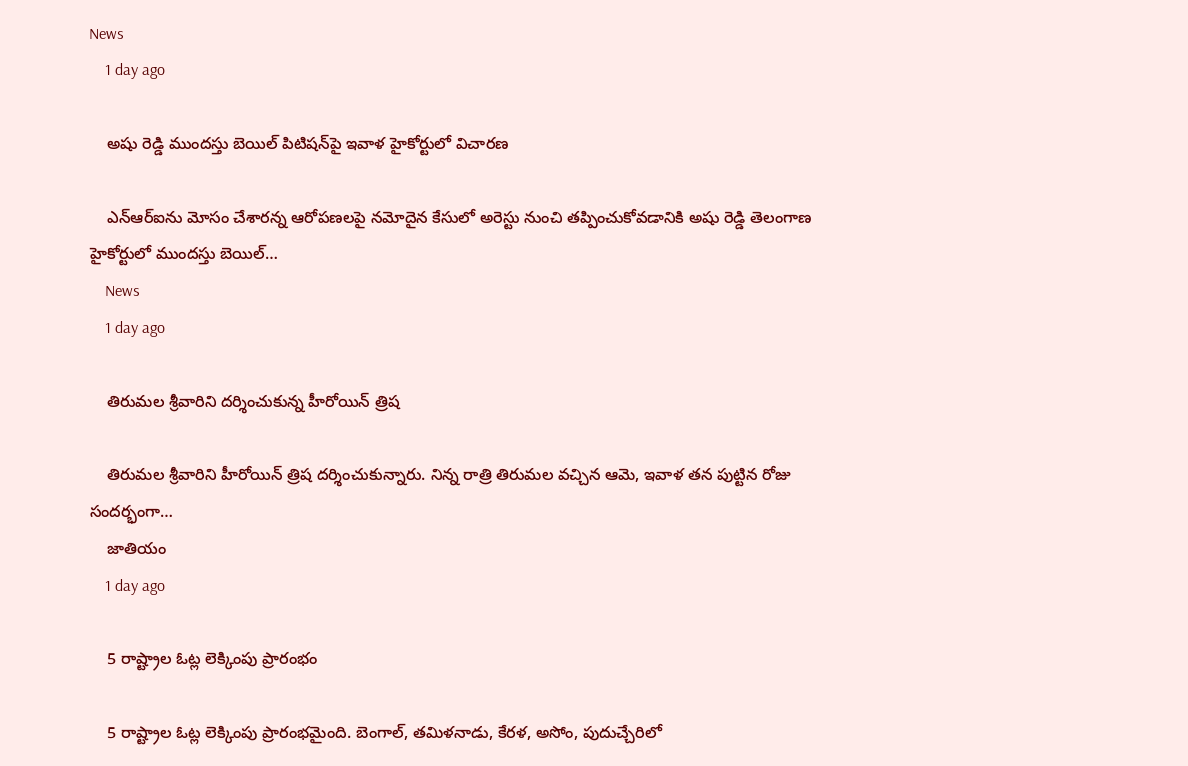News
    1 day ago

    అషు రెడ్డి ముందస్తు బెయిల్ పిటిషన్‌పై ఇవాళ హైకోర్టులో విచారణ

    ఎన్‌ఆర్‌ఐను మోసం చేశారన్న ఆరోపణలపై నమోదైన కేసులో అరెస్టు నుంచి తప్పించుకోవడానికి అషు రెడ్డి తెలంగాణ హైకోర్టులో ముందస్తు బెయిల్…
    News
    1 day ago

    తిరుమల శ్రీవారిని దర్శించుకున్న హీరోయిన్ త్రిష

    తిరుమల శ్రీవారిని హీరోయిన్ త్రిష దర్శించుకున్నారు. నిన్న రాత్రి తిరుమల వచ్చిన ఆమె, ఇవాళ తన పుట్టిన రోజు సందర్భంగా…
    జాతియం
    1 day ago

    5 రాష్ట్రాల ఓట్ల లెక్కింపు ప్రారంభం

    5 రాష్ట్రాల ఓట్ల లెక్కింపు ప్రారంభమైంది. బెంగాల్, తమిళనాడు, కేరళ, అసోం, పుదుచ్చేరిలో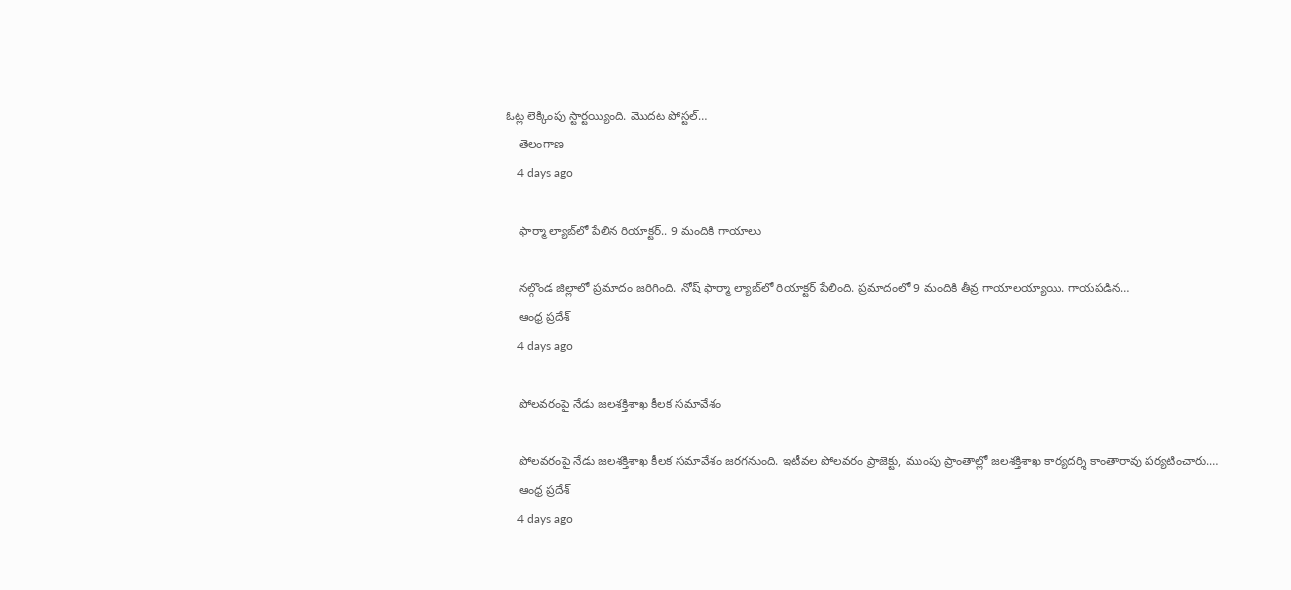ఓట్ల లెక్కింపు స్టార్టయ్యింది. మొదట పోస్టల్…
    తెలంగాణ
    4 days ago

    ఫార్మా ల్యాబ్‌లో పేలిన రియాక్టర్.. 9 మందికి గాయాలు

    నల్గొండ జిల్లాలో ప్రమాదం జరిగింది. నోష్ ఫార్మా ల్యాబ్‌లో రియాక్టర్ పేలింది. ప్రమాదంలో 9 మందికి తీవ్ర గాయాలయ్యాయి. గాయపడిన…
    ఆంధ్ర ప్రదేశ్
    4 days ago

    పోలవరంపై నేడు జలశక్తిశాఖ కీలక సమావేశం

    పోలవరంపై నేడు జలశక్తిశాఖ కీలక సమావేశం జరగనుంది. ఇటీవల పోలవరం ప్రాజెక్టు, ముంపు ప్రాంతాల్లో జలశక్తిశాఖ కార్యదర్శి కాంతారావు పర్యటించారు.…
    ఆంధ్ర ప్రదేశ్
    4 days ago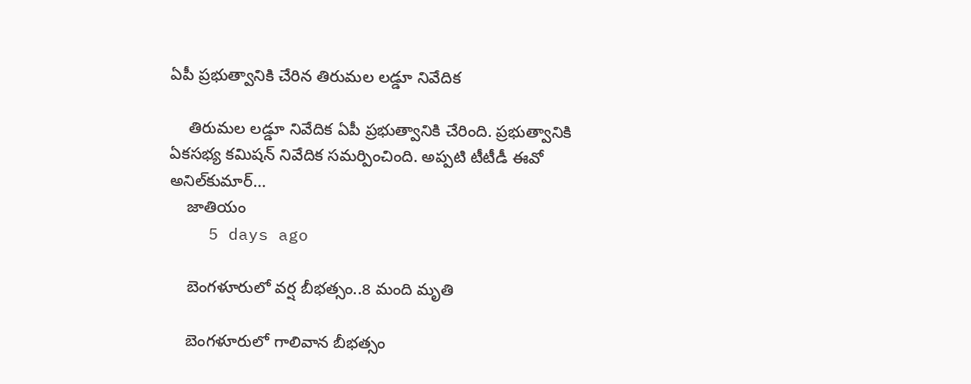ఏపీ ప్రభుత్వానికి చేరిన తిరుమల లడ్డూ నివేదిక

    తిరుమల లడ్డూ నివేదిక ఏపీ ప్రభుత్వానికి చేరింది. ప్రభుత్వానికి ఏకసభ్య కమిషన్ నివేదిక సమర్పించింది. అప్పటి టీటీడీ ఈవో అనిల్‌కుమార్…
    జాతియం
    5 days ago

    బెంగళూరులో వర్ష బీభత్సం..8 మంది మృతి

    బెంగళూరులో గాలివాన బీభత్సం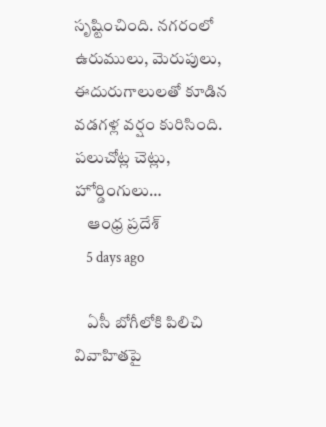సృష్టించింది. నగరంలో ఉరుములు, మెరుపులు, ఈదురుగాలులతో కూడిన వడగళ్ల వర్షం కురిసింది. పలుచోట్ల చెట్లు, హోర్డింగులు…
    ఆంధ్ర ప్రదేశ్
    5 days ago

    ఏసీ బోగీలోకి పిలిచి వివాహితపై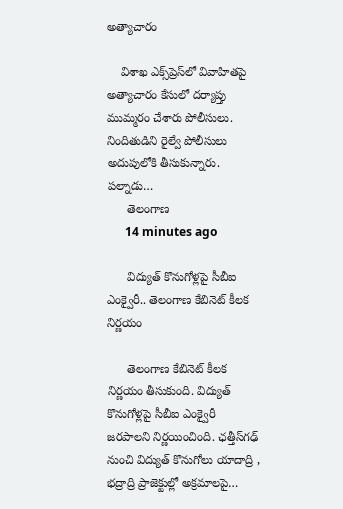అత్యాచారం

    విశాఖ ఎక్స్‌ప్రెస్‌లో వివాహితపై అత్యాచారం కేసులో దర్యాప్తు ముమ్మరం చేశారు పోలీసులు. నిందితుడిని రైల్వే పోలీసులు అదుపులోకి తీసుకున్నారు. పల్నాడు…
      తెలంగాణ
      14 minutes ago

      విద్యుత్ కొనుగోళ్లపై సీబీఐ ఎంక్వైరీ.. తెలంగాణ కేబినెట్ కీలక నిర్ణయం

      తెలంగాణ కేబినెట్ కీలక నిర్ణయం తీసుకుంది. విద్యుత్ కొనుగోళ్లపై సీబీఐ ఎంక్వైరీ జరపాలని నిర్ణయించింది. ఛత్తీస్‌గఢ్ నుంచి విద్యుత్ కొనుగోలు యాదాద్రి , భద్రాద్రి ప్రాజెక్టుల్లో అక్రమాలపై…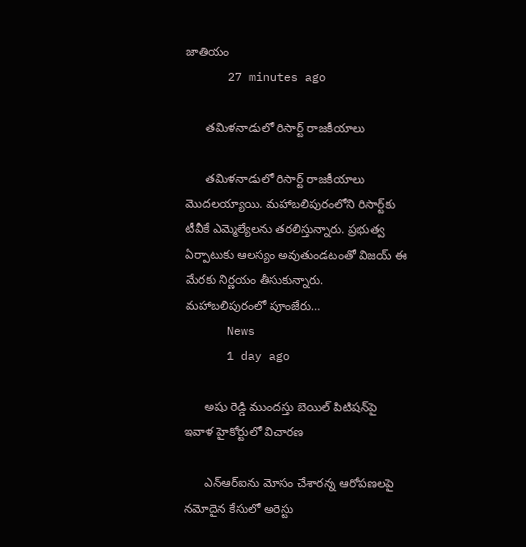జాతియం
      27 minutes ago

      తమిళనాడులో రిసార్ట్ రాజకీయాలు

      తమిళనాడులో రిసార్ట్ రాజకీయాలు మొదలయ్యాయి. మహాబలిపురంలోని రిసార్ట్‌కు టీవీకే ఎమ్మెల్యేలను తరలిస్తున్నారు. ప్రభుత్వ ఏర్పాటుకు ఆలస్యం అవుతుండటంతో విజయ్ ఈ మేరకు నిర్ణయం తీసుకున్నారు. మహాబలిపురంలో పూంజేరు…
      News
      1 day ago

      అషు రెడ్డి ముందస్తు బెయిల్ పిటిషన్‌పై ఇవాళ హైకోర్టులో విచారణ

      ఎన్‌ఆర్‌ఐను మోసం చేశారన్న ఆరోపణలపై నమోదైన కేసులో అరెస్టు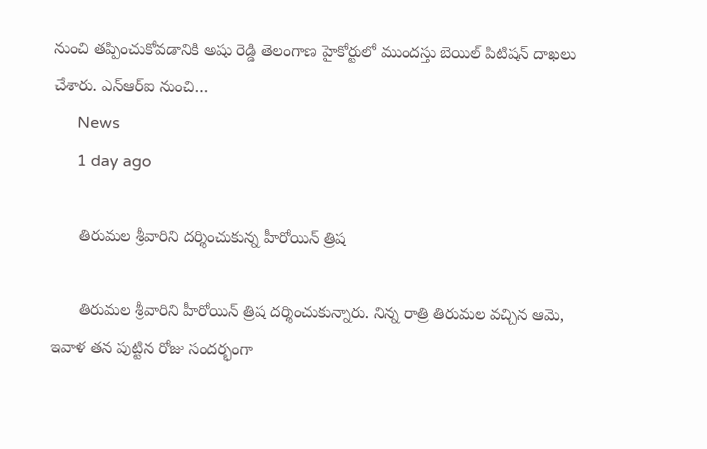నుంచి తప్పించుకోవడానికి అషు రెడ్డి తెలంగాణ హైకోర్టులో ముందస్తు బెయిల్ పిటిషన్ దాఖలు చేశారు. ఎన్‌ఆర్‌ఐ నుంచి…
      News
      1 day ago

      తిరుమల శ్రీవారిని దర్శించుకున్న హీరోయిన్ త్రిష

      తిరుమల శ్రీవారిని హీరోయిన్ త్రిష దర్శించుకున్నారు. నిన్న రాత్రి తిరుమల వచ్చిన ఆమె, ఇవాళ తన పుట్టిన రోజు సందర్భంగా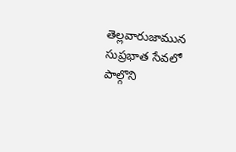తెల్లవారుజామున సుప్రభాత సేవలో పాల్గొని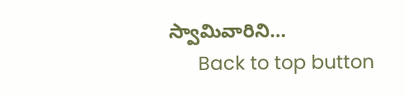స్వామివారిని…
      Back to top button